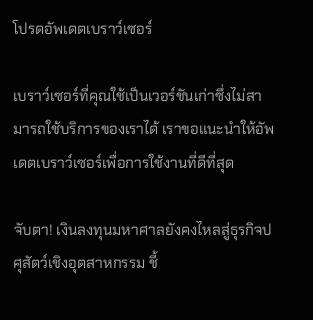โปรดอัพเดตเบราว์เซอร์

เบราว์เซอร์ที่คุณใช้เป็นเวอร์ชันเก่าซึ่งไม่สามารถใช้บริการของเราได้ เราขอแนะนำให้อัพเดตเบราว์เซอร์เพื่อการใช้งานที่ดีที่สุด

จับตา! เงินลงทุนมหาศาลยังคงไหลสู่ธุรกิจปศุสัตว์เชิงอุตสาหกรรม ชี้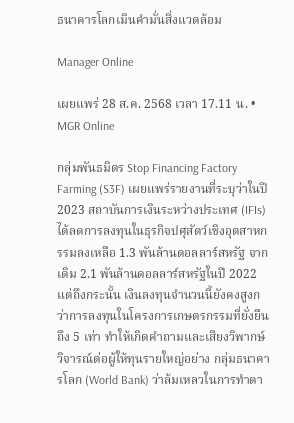ธนาคารโลกเมินคำมั่นสิ่งแวดล้อม

Manager Online

เผยแพร่ 28 ส.ค. 2568 เวลา 17.11 น. • MGR Online

กลุ่มพันธมิตร Stop Financing Factory Farming (S3F) เผยแพร่รายงานที่ระบุว่าในปี 2023 สถาบันการเงินระหว่างประเทศ (IFIs) ได้ลดการลงทุนในธุรกิจปศุสัตว์เชิงอุตสาหกรรมลงเหลือ 1.3 พันล้านดอลลาร์สหรัฐ จากเดิม 2.1 พันล้านดอลลาร์สหรัฐในปี 2022 แต่ถึงกระนั้น เงินลงทุนจำนวนนี้ยังคงสูงกว่าการลงทุนในโครงการเกษตรกรรมที่ยั่งยืนถึง 5 เท่า ทำให้เกิดคำถามและเสียงวิพากษ์วิจารณ์ต่อผู้ให้ทุนรายใหญ่อย่าง กลุ่มธนาคารโลก (World Bank) ว่าล้มเหลวในการทำตา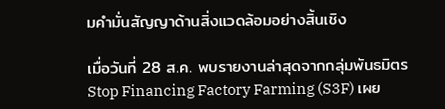มคำมั่นสัญญาด้านสิ่งแวดล้อมอย่างสิ้นเชิง

เมื่อวันที่ 28 ส.ค. พบรายงานล่าสุดจากกลุ่มพันธมิตร Stop Financing Factory Farming (S3F) เผย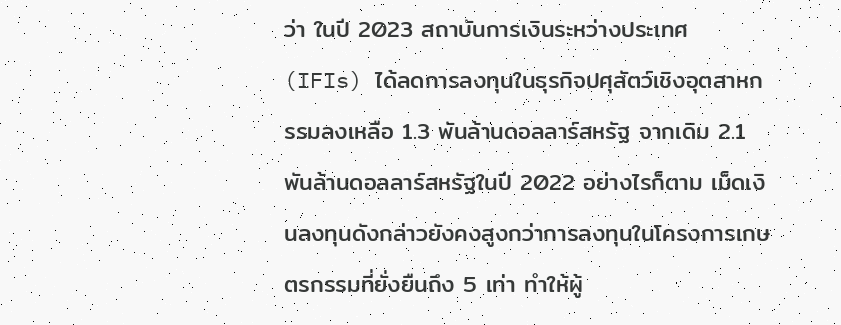ว่า ในปี 2023 สถาบันการเงินระหว่างประเทศ (IFIs) ได้ลดการลงทุนในธุรกิจปศุสัตว์เชิงอุตสาหกรรมลงเหลือ 1.3 พันล้านดอลลาร์สหรัฐ จากเดิม 2.1 พันล้านดอลลาร์สหรัฐในปี 2022 อย่างไรก็ตาม เม็ดเงินลงทุนดังกล่าวยังคงสูงกว่าการลงทุนในโครงการเกษตรกรรมที่ยั่งยืนถึง 5 เท่า ทำให้ผู้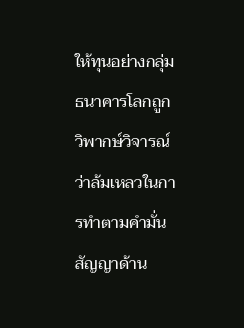ให้ทุนอย่างกลุ่มธนาคารโลกถูกวิพากษ์วิจารณ์ว่าล้มเหลวในการทำตามคำมั่นสัญญาด้าน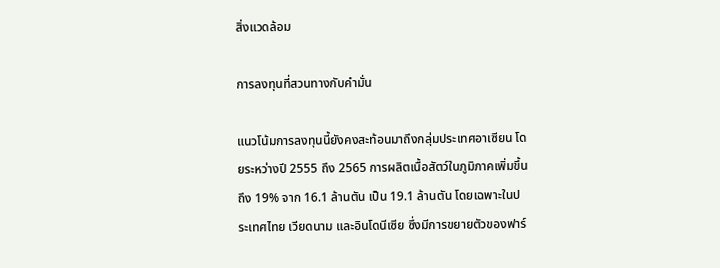สิ่งแวดล้อม

การลงทุนที่สวนทางกับคำมั่น

แนวโน้มการลงทุนนี้ยังคงสะท้อนมาถึงกลุ่มประเทศอาเซียน โดยระหว่างปี 2555 ถึง 2565 การผลิตเนื้อสัตว์ในภูมิภาคเพิ่มขึ้นถึง 19% จาก 16.1 ล้านตัน เป็น 19.1 ล้านตัน โดยเฉพาะในประเทศไทย เวียดนาม และอินโดนีเซีย ซึ่งมีการขยายตัวของฟาร์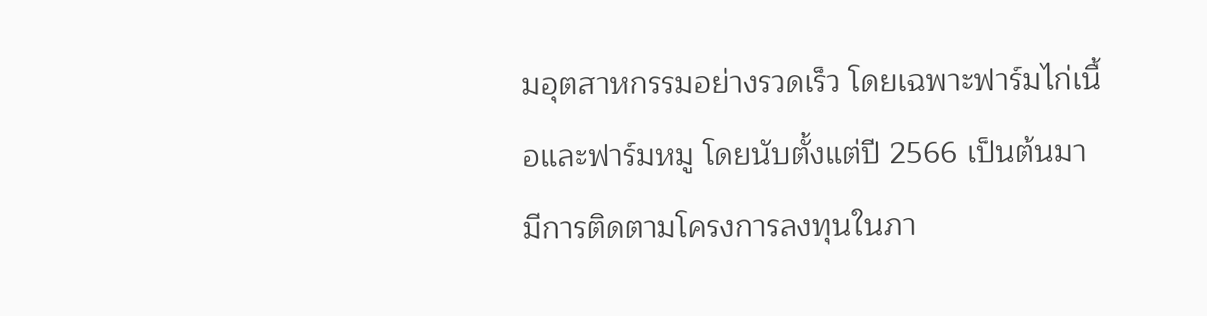มอุตสาหกรรมอย่างรวดเร็ว โดยเฉพาะฟาร์มไก่เนื้อและฟาร์มหมู โดยนับตั้งแต่ปี 2566 เป็นต้นมา มีการติดตามโครงการลงทุนในภา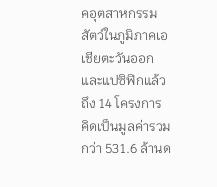คอุตสาหกรรมสัตว์ในภูมิภาคเอเชียตะวันออกและแปซิฟิกแล้วถึง 14 โครงการ คิดเป็นมูลค่ารวมกว่า 531.6 ล้านด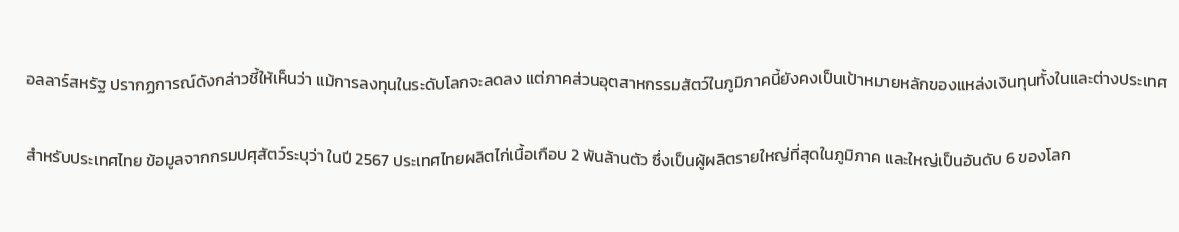อลลาร์สหรัฐ ปรากฏการณ์ดังกล่าวชี้ให้เห็นว่า แม้การลงทุนในระดับโลกจะลดลง แต่ภาคส่วนอุตสาหกรรมสัตว์ในภูมิภาคนี้ยังคงเป็นเป้าหมายหลักของแหล่งเงินทุนทั้งในและต่างประเทศ

สำหรับประเทศไทย ข้อมูลจากกรมปศุสัตว์ระบุว่า ในปี 2567 ประเทศไทยผลิตไก่เนื้อเกือบ 2 พันล้านตัว ซึ่งเป็นผู้ผลิตรายใหญ่ที่สุดในภูมิภาค และใหญ่เป็นอันดับ 6 ของโลก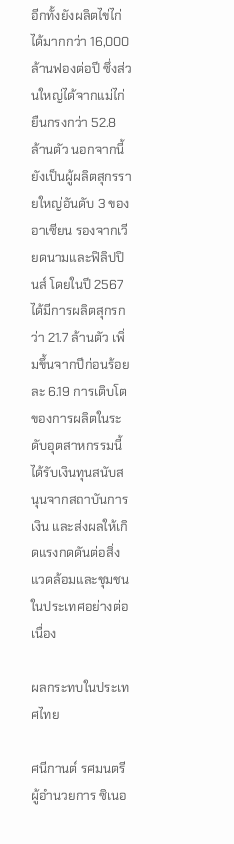อีกทั้งยังผลิตไข่ไก่ได้มากกว่า 16,000 ล้านฟองต่อปี ซึ่งส่วนใหญ่ได้จากแม่ไก่ยืนกรงกว่า 52.8 ล้านตัว นอกจากนี้ยังเป็นผู้ผลิตสุกรรายใหญ่อันดับ 3 ของอาเซียน รองจากเวียดนามและฟิลิปปินส์ โดยในปี 2567 ได้มีการผลิตสุกรกว่า 21.7 ล้านตัว เพิ่มขึ้นจากปีก่อนร้อยละ 6.19 การเติบโตของการผลิตในระดับอุตสาหกรรมนี้ได้รับเงินทุนสนับสนุนจากสถาบันการเงิน และส่งผลให้เกิดแรงกดดันต่อสิ่งแวดล้อมและชุมชนในประเทศอย่างต่อเนื่อง

ผลกระทบในประเทศไทย

ศนีกานต์ รศมนตรี ผู้อำนวยการ ซิเนอ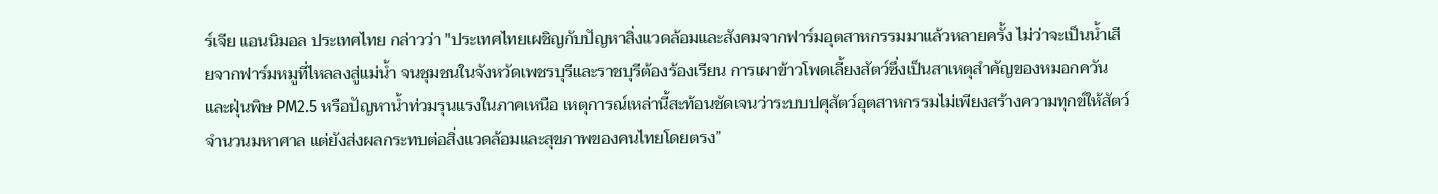ร์เจีย แอนนิมอล ประเทศไทย กล่าวว่า "ประเทศไทยเผชิญกับปัญหาสิ่งแวดล้อมและสังคมจากฟาร์มอุตสาหกรรมมาแล้วหลายครั้ง ไม่ว่าจะเป็นน้ำเสียจากฟาร์มหมูที่ไหลลงสู่แม่น้ำ จนชุมชนในจังหวัดเพชรบุรีและราชบุรีต้องร้องเรียน การเผาข้าวโพดเลี้ยงสัตว์ซึ่งเป็นสาเหตุสำคัญของหมอกควันและฝุ่นพิษ PM2.5 หรือปัญหาน้ำท่วมรุนแรงในภาคเหนือ เหตุการณ์เหล่านี้สะท้อนชัดเจนว่าระบบปศุสัตว์อุตสาหกรรมไม่เพียงสร้างความทุกข์ให้สัตว์จำนวนมหาศาล แต่ยังส่งผลกระทบต่อสิ่งแวดล้อมและสุขภาพของคนไทยโดยตรง”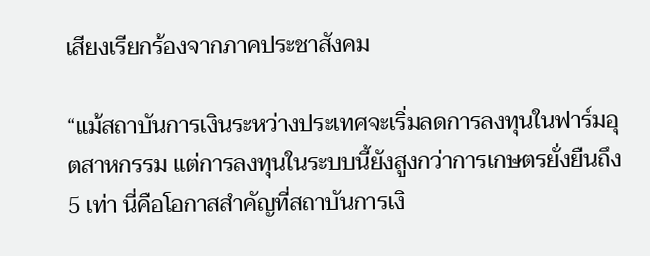เสียงเรียกร้องจากภาคประชาสังคม

“แม้สถาบันการเงินระหว่างประเทศจะเริ่มลดการลงทุนในฟาร์มอุตสาหกรรม แต่การลงทุนในระบบนี้ยังสูงกว่าการเกษตรยั่งยืนถึง 5 เท่า นี่คือโอกาสสำคัญที่สถาบันการเงิ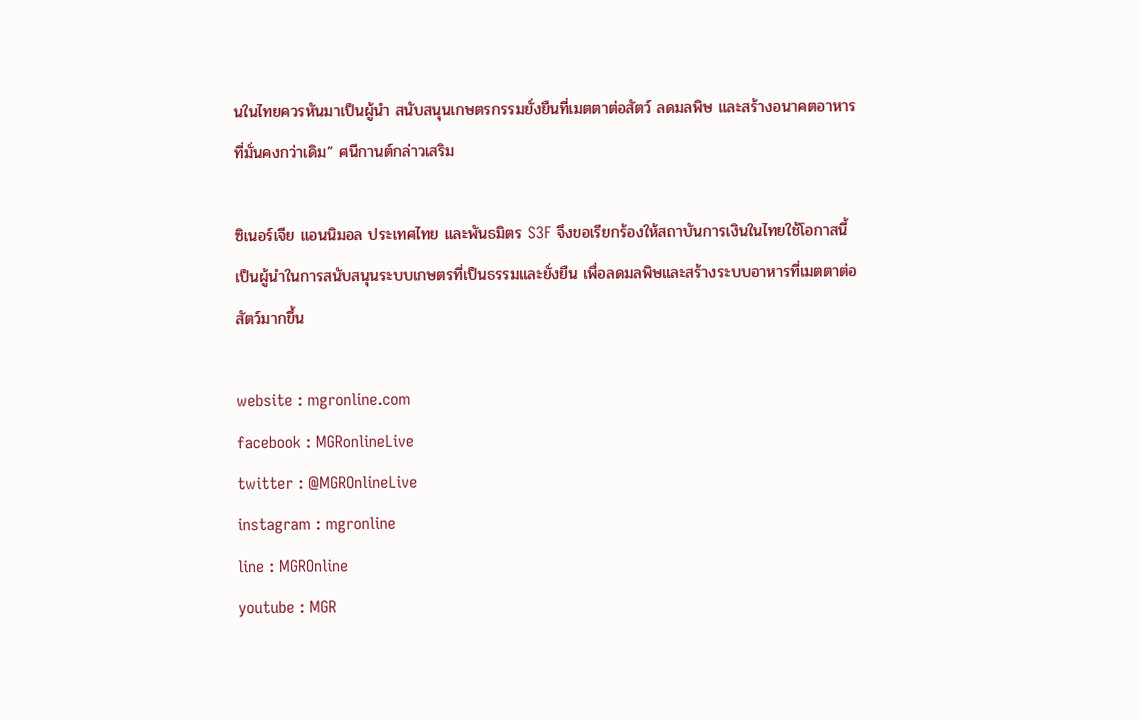นในไทยควรหันมาเป็นผู้นำ สนับสนุนเกษตรกรรมยั่งยืนที่เมตตาต่อสัตว์ ลดมลพิษ และสร้างอนาคตอาหารที่มั่นคงกว่าเดิม” ศนีกานต์กล่าวเสริม

ซิเนอร์เจีย แอนนิมอล ประเทศไทย และพันธมิตร S3F จึงขอเรียกร้องให้สถาบันการเงินในไทยใช้โอกาสนี้เป็นผู้นำในการสนับสนุนระบบเกษตรที่เป็นธรรมและยั่งยืน เพื่อลดมลพิษและสร้างระบบอาหารที่เมตตาต่อสัตว์มากขึ้น

website : mgronline.com
facebook : MGRonlineLive
twitter : @MGROnlineLive
instagram : mgronline
line : MGROnline
youtube : MGR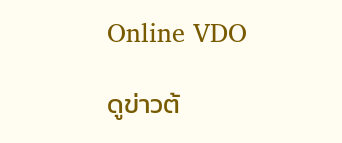Online VDO

ดูข่าวต้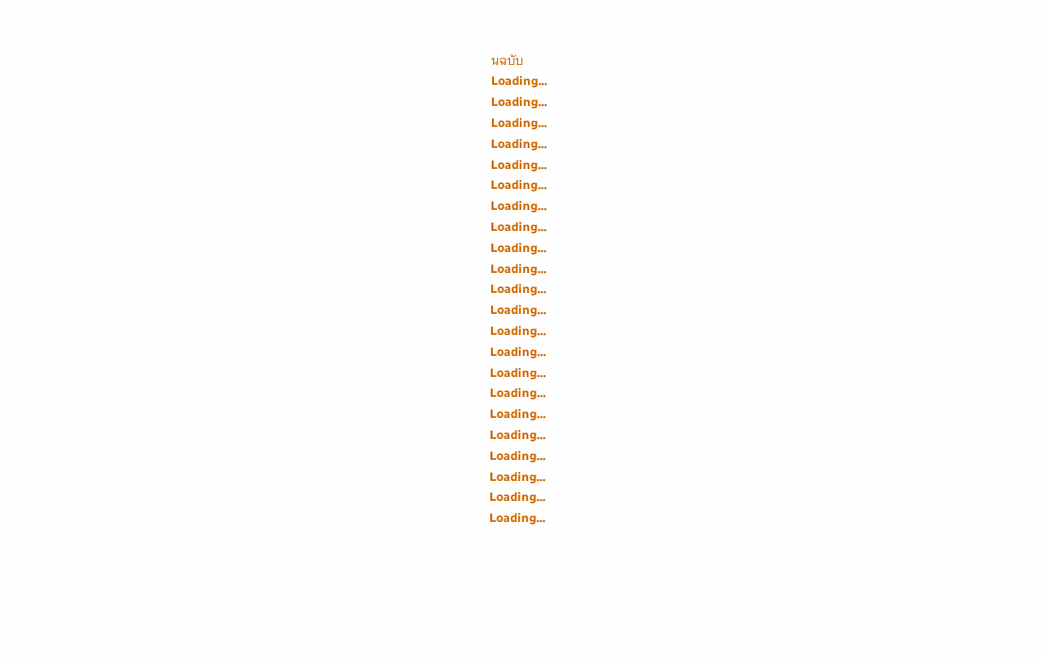นฉบับ
Loading...
Loading...
Loading...
Loading...
Loading...
Loading...
Loading...
Loading...
Loading...
Loading...
Loading...
Loading...
Loading...
Loading...
Loading...
Loading...
Loading...
Loading...
Loading...
Loading...
Loading...
Loading...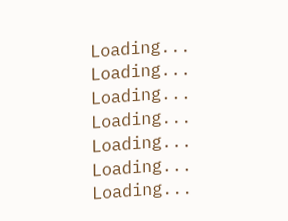Loading...
Loading...
Loading...
Loading...
Loading...
Loading...
Loading...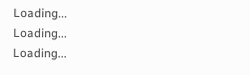Loading...
Loading...
Loading...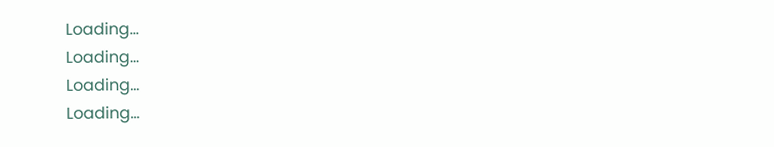Loading...
Loading...
Loading...
Loading...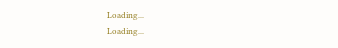Loading...
Loading...